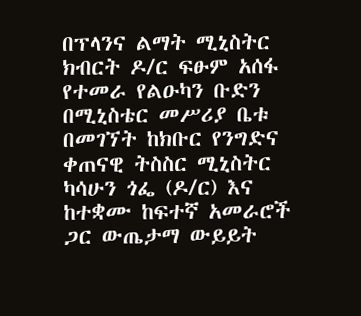በፕላንና ልማት ሚኒስትር ክብርት ዶ/ር ፍፁም አሰፋ የተመራ የልዑካን ቡድን በሚኒስቴር መሥሪያ ቤቱ በመገኘት ከክቡር የንግድና ቀጠናዊ ትስስር ሚኒስትር ካሳሁን ጎፌ (ዶ/ር) እና ከተቋሙ ከፍተኛ አመራሮች ጋር ውጤታማ ውይይት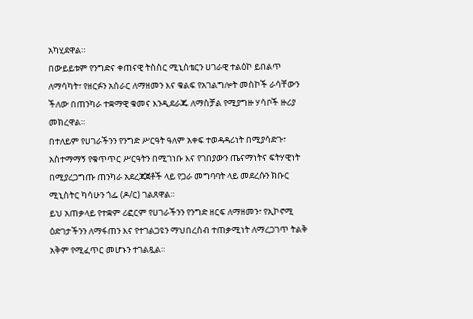አካሂደዋል።
በውይይቱም የንግድና ቀጠናዊ ትስስር ሚኒስቴርን ሀገራዊ ተልዕኮ ይበልጥ ለማሳካት፣ የዘርፉን አሰራር ለማዘመን እና ቁልፍ የአገልግሎት መስኮች ራሳቸውን ችለው በጠንካራ ተቋማዊ ቁመና እንዲደራጁ ለማስቻል የሚያግዙ ሃሳቦች ዙሪያ መክረዋል።
በተለይም የሀገራችንን የንግድ ሥርዓት ዓለም አቀፍ ተወዳዳሪነት በሚያሳድጉ፣ አስተማማኝ የቁጥጥር ሥርዓትን በሚገነቡ እና የገበያውን ጤናማነትና ፍትሃዊነት በሚያረጋግጡ ጠንካራ አደረጃጀቶች ላይ የጋራ መግባባት ላይ መደረሱን ክቡር ሚኒስትር ካሳሁን ጎፌ (ዶ/ር) ገልጸዋል።
ይህ አጠቃላይ የተቋም ሪፎርም የሀገራችንን የንግድ ዘርፍ ለማዘመን፣ የኢኮኖሚ ዕድገታችንን ለማፋጠን እና የተገልጋዩን ማህበረሰብ ተጠቃሚነት ለማረጋገጥ ትልቅ አቅም የሚፈጥር መሆኑን ተገልጿል።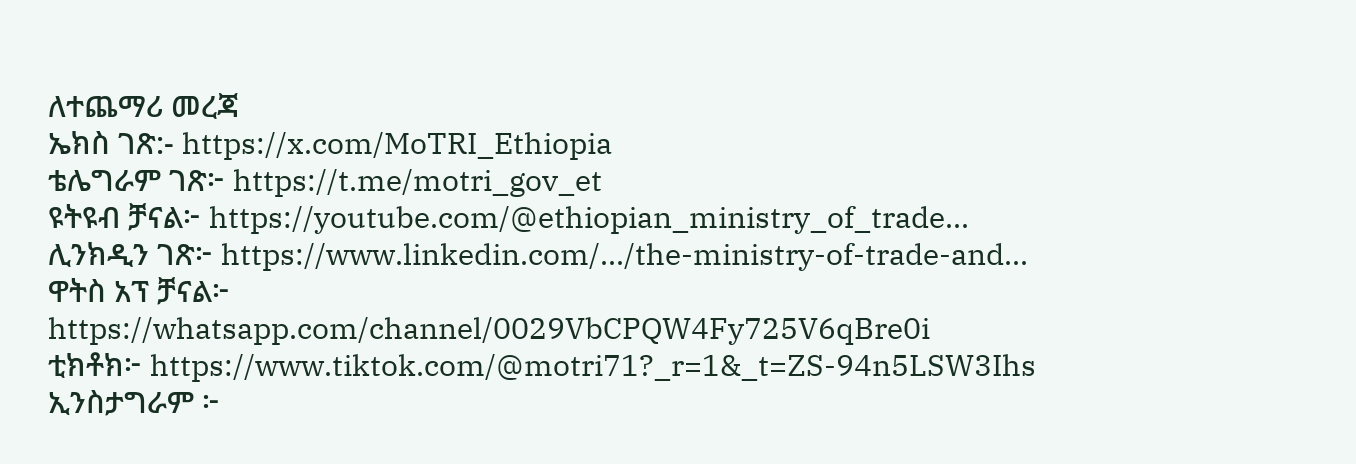ለተጨማሪ መረጃ
ኤክስ ገጽ:- https://x.com/MoTRI_Ethiopia
ቴሌግራም ገጽ፦ https://t.me/motri_gov_et
ዩትዩብ ቻናል፦ https://youtube.com/@ethiopian_ministry_of_trade...
ሊንክዲን ገጽ፦ https://www.linkedin.com/.../the-ministry-of-trade-and...
ዋትስ አፕ ቻናል፦ https://whatsapp.com/channel/0029VbCPQW4Fy725V6qBre0i
ቲክቶክ፦ https://www.tiktok.com/@motri71?_r=1&_t=ZS-94n5LSW3Ihs
ኢንስታግራም ፦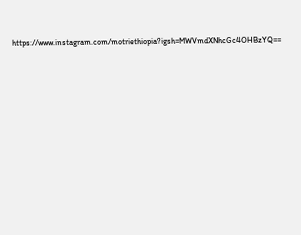https://www.instagram.com/motriethiopia?igsh=MWVmdXNhcGc4OHBzYQ==